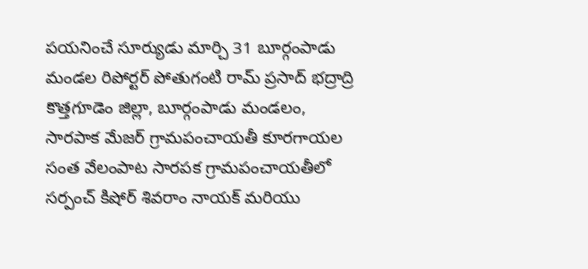పయనించే సూర్యుడు మార్చి 31 బూర్గంపాడు మండల రిపోర్టర్ పోతుగంటి రామ్ ప్రసాద్ భద్రాద్రి కొత్తగూడెం జిల్లా, బూర్గంపాడు మండలం, సారపాక మేజర్ గ్రామపంచాయతీ కూరగాయల సంత వేలంపాట సారపక గ్రామపంచాయతీలో సర్పంచ్ కిషోర్ శివరాం నాయక్ మరియు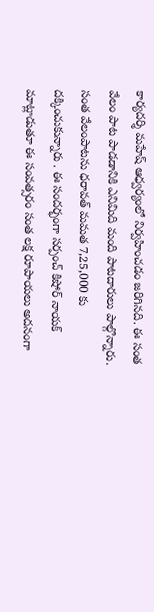కార్యదర్శి మహేష్ ఆధ్వర్యంలో నిర్వహించడం జరిగినది. ఈ సంత వేలం పాట పాడడానికి ఎనిమిది మంది పాటదారులు పాల్గొన్నారు. సంత వేలంపాటను ధరావత్ మమత 7,25,000 కు దక్కించుకున్నారు . ఈ సందర్భంగా సర్పంచ్ కిషోర్ నాయక్ మాట్లాడుతూ ఈ సంవత్సరం సంత లక్ష రూపాయలు అదనంగా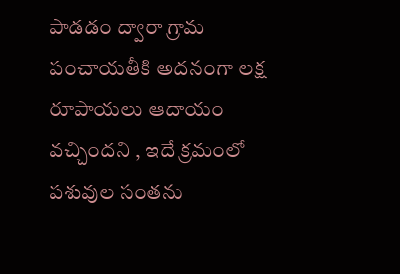పాడడం ద్వారా గ్రామ పంచాయతీకి అదనంగా లక్ష రూపాయలు ఆదాయం వచ్చిందని , ఇదే క్రమంలో పశువుల సంతను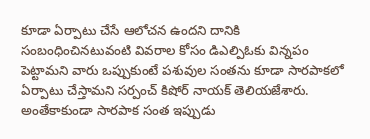కూడా ఏర్పాటు చేసే ఆలోచన ఉందని దానికి సంబంధించినటువంటి వివరాల కోసం డిఎల్పిఓకు విన్నపం పెట్టామని వారు ఒప్పుకుంటే పశువుల సంతను కూడా సారపాకలో ఏర్పాటు చేస్తామని సర్పంచ్ కిషోర్ నాయక్ తెలియజేశారు. అంతేకాకుండా సారపాక సంత ఇప్పుడు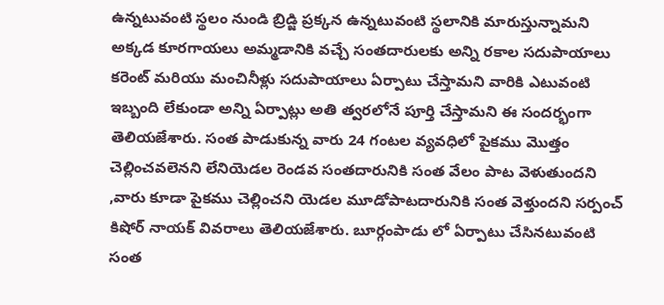ఉన్నటువంటి స్థలం నుండి బ్రిడ్జి ప్రక్కన ఉన్నటువంటి స్థలానికి మారుస్తున్నామని అక్కడ కూరగాయలు అమ్మడానికి వచ్చే సంతదారులకు అన్ని రకాల సదుపాయాలు కరెంట్ మరియు మంచినీళ్లు సదుపాయాలు ఏర్పాటు చేస్తామని వారికి ఎటువంటి ఇబ్బంది లేకుండా అన్ని ఏర్పాట్లు అతి త్వరలోనే పూర్తి చేస్తామని ఈ సందర్భంగా తెలియజేశారు. సంత పాడుకున్న వారు 24 గంటల వ్యవధిలో పైకము మొత్తం చెల్లించవలెనని లేనియెడల రెండవ సంతదారునికి సంత వేలం పాట వెళుతుందని ,వారు కూడా పైకము చెల్లించని యెడల మూడోపాటదారునికి సంత వెళ్తుందని సర్పంచ్ కిషోర్ నాయక్ వివరాలు తెలియజేశారు. బూర్గంపాడు లో ఏర్పాటు చేసినటువంటి సంత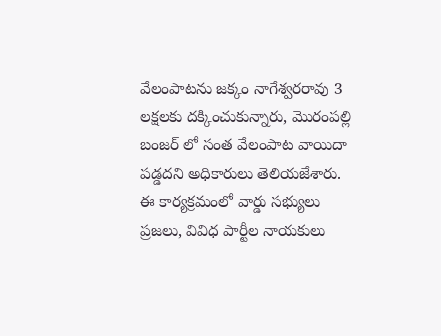వేలంపాటను జక్కం నాగేశ్వరరావు 3 లక్షలకు దక్కించుకున్నారు, మొరంపల్లి బంజర్ లో సంత వేలంపాట వాయిదా పడ్డదని అధికారులు తెలియజేశారు. ఈ కార్యక్రమంలో వార్డు సభ్యులు ప్రజలు, వివిధ పార్టీల నాయకులు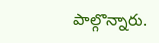పాల్గొన్నారు.